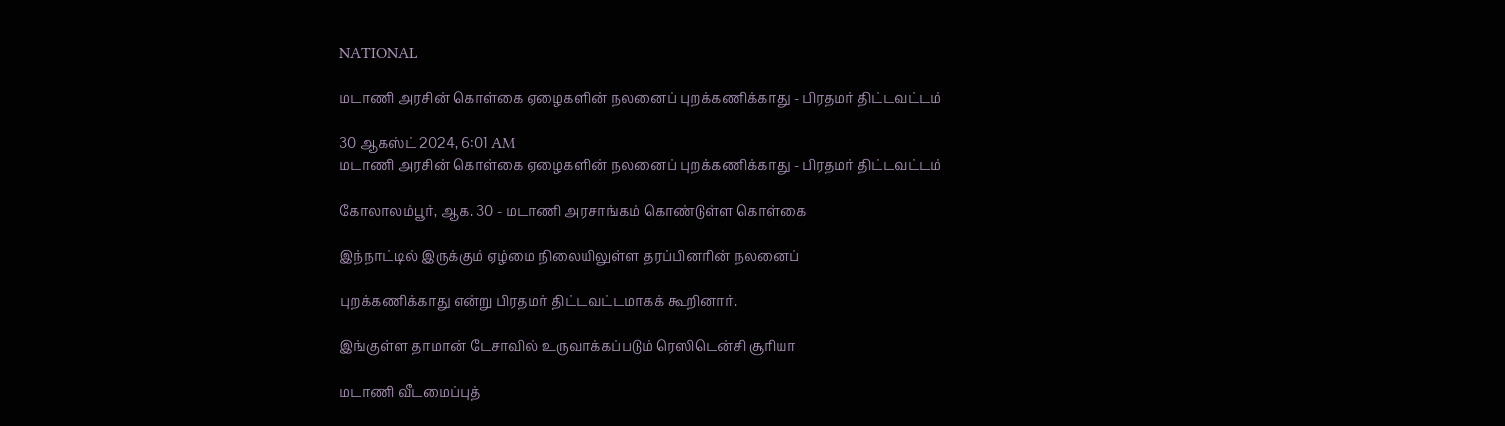NATIONAL

மடாணி அரசின் கொள்கை ஏழைகளின் நலனைப் புறக்கணிக்காது - பிரதமர் திட்டவட்டம்

30 ஆகஸ்ட் 2024, 6:01 AM
மடாணி அரசின் கொள்கை ஏழைகளின் நலனைப் புறக்கணிக்காது - பிரதமர் திட்டவட்டம்

கோலாலம்பூர், ஆக. 30 - மடாணி அரசாங்கம் கொண்டுள்ள கொள்கை

இந்நாட்டில் இருக்கும் ஏழ்மை நிலையிலுள்ள தரப்பினரின் நலனைப்

புறக்கணிக்காது என்று பிரதமர் திட்டவட்டமாகக் கூறினார்.

இங்குள்ள தாமான் டேசாவில் உருவாக்கப்படும் ரெஸிடென்சி சூரியா

மடாணி வீடமைப்புத்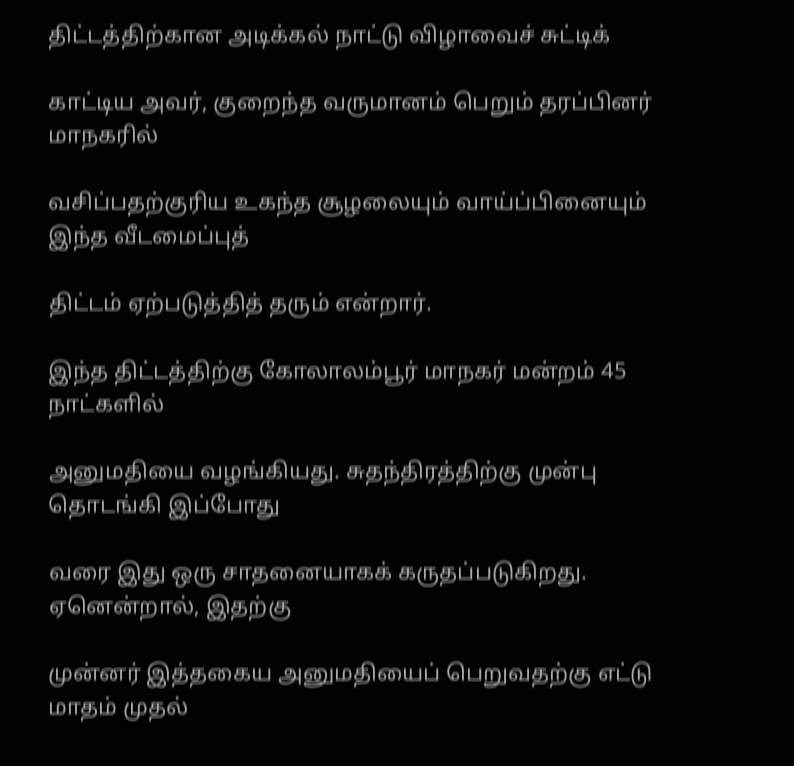திட்டத்திற்கான அடிக்கல் நாட்டு விழாவைச் சுட்டிக்

காட்டிய அவர், குறைந்த வருமானம் பெறும் தரப்பினர் மாநகரில்

வசிப்பதற்குரிய உகந்த சூழலையும் வாய்ப்பினையும் இந்த வீடமைப்புத்

திட்டம் ஏற்படுத்தித் தரும் என்றார்.

இந்த திட்டத்திற்கு கோலாலம்பூர் மாநகர் மன்றம் 45 நாட்களில்

அனுமதியை வழங்கியது. சுதந்திரத்திற்கு முன்பு தொடங்கி இப்போது

வரை இது ஒரு சாதனையாகக் கருதப்படுகிறது. ஏனென்றால், இதற்கு

முன்னர் இத்தகைய அனுமதியைப் பெறுவதற்கு எட்டு மாதம் முதல்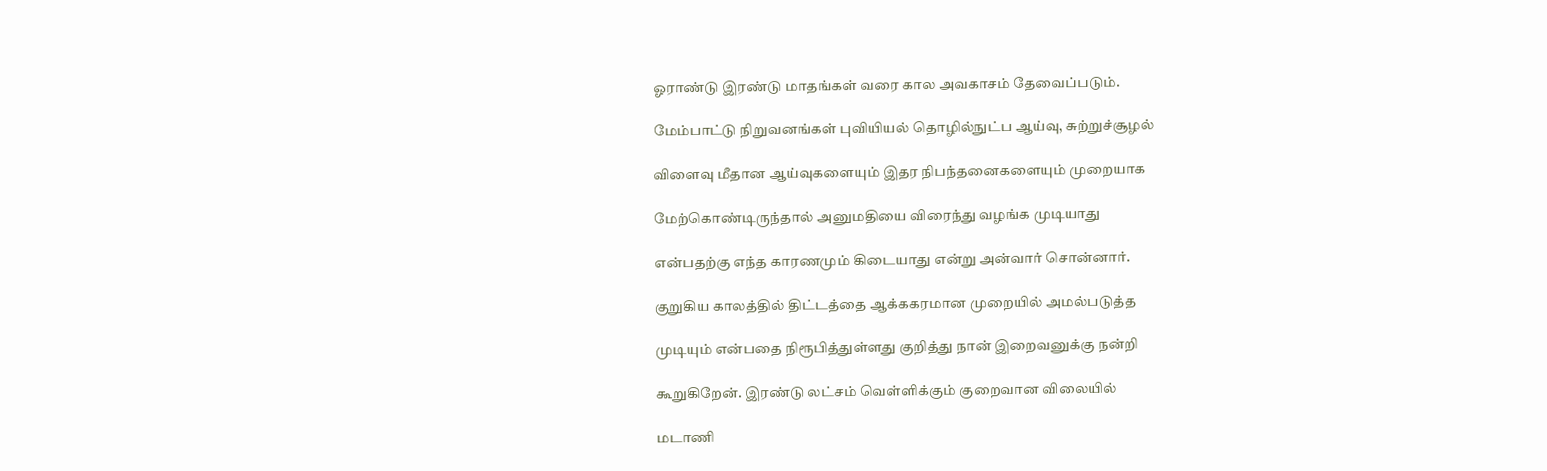ஓராண்டு இரண்டு மாதங்கள் வரை கால அவகாசம் தேவைப்படும்.

மேம்பாட்டு நிறுவனங்கள் புவியியல் தொழில்நுட்ப ஆய்வு, சுற்றுச்சூழல்

விளைவு மீதான ஆய்வுகளையும் இதர நிபந்தனைகளையும் முறையாக

மேற்கொண்டிருந்தால் அனுமதியை விரைந்து வழங்க முடியாது

என்பதற்கு எந்த காரணமும் கிடையாது என்று அன்வார் சொன்னார்.

குறுகிய காலத்தில் திட்டத்தை ஆக்ககரமான முறையில் அமல்படுத்த

முடியும் என்பதை நிரூபித்துள்ளது குறித்து நான் இறைவனுக்கு நன்றி

கூறுகிறேன். இரண்டு லட்சம் வெள்ளிக்கும் குறைவான விலையில்

மடாணி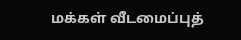மக்கள் வீடமைப்புத்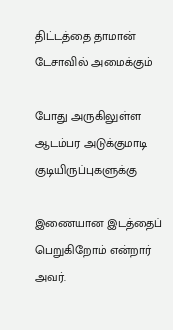திட்டத்தை தாமான் டேசாவில் அமைக்கும்

போது அருகிலுள்ள ஆடம்பர அடுக்குமாடி குடியிருப்புகளுக்கு

இணையான இடத்தைப் பெறுகிறோம் என்றார் அவர்.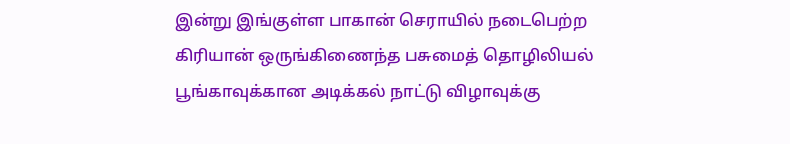இன்று இங்குள்ள பாகான் செராயில் நடைபெற்ற கிரியான் ஒருங்கிணைந்த பசுமைத் தொழிலியல் பூங்காவுக்கான அடிக்கல் நாட்டு விழாவுக்கு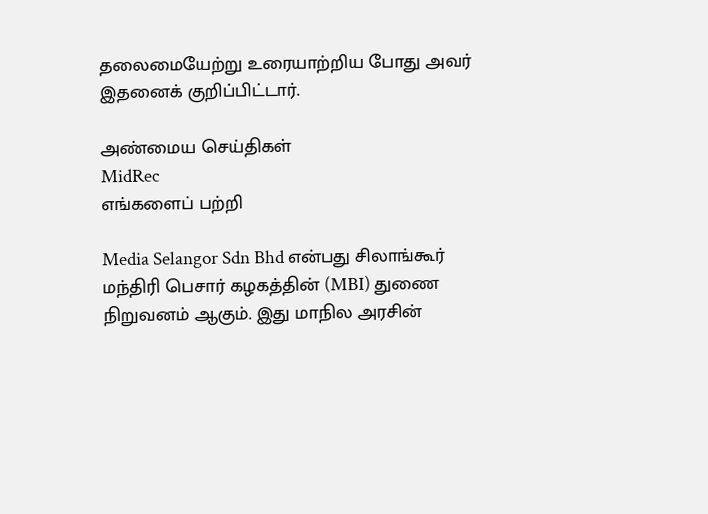தலைமையேற்று உரையாற்றிய போது அவர் இதனைக் குறிப்பிட்டார்.

அண்மைய செய்திகள்
MidRec
எங்களைப் பற்றி

Media Selangor Sdn Bhd என்பது சிலாங்கூர் மந்திரி பெசார் கழகத்தின் (MBI) துணை நிறுவனம் ஆகும். இது மாநில அரசின்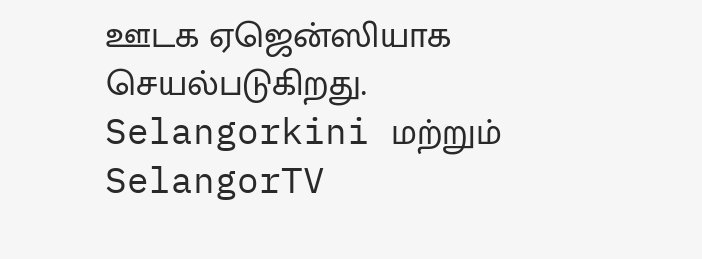ஊடக ஏஜென்ஸியாக செயல்படுகிறது. Selangorkini மற்றும் SelangorTV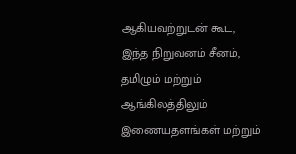ஆகியவற்றுடன் கூட, இந்த நிறுவனம் சீனம், தமிழும் மற்றும் ஆங்கிலத்திலும் இணையதளங்கள் மற்றும்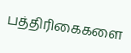பத்திரிகைகளை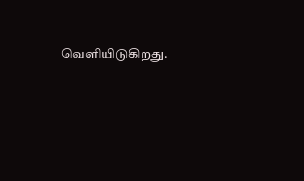வெளியிடுகிறது.